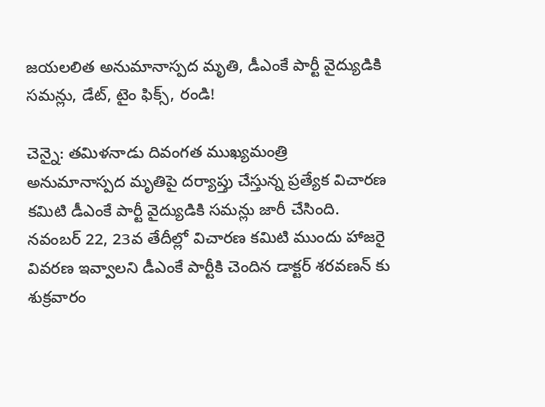జయలలిత అనుమానాస్పద మృతి, డీఎంకే పార్టీ వైద్యుడికి సమన్లు, డేట్, టైం ఫిక్స్, రండి!

చెన్నై: తమిళనాడు దివంగత ముఖ్యమంత్రి అనుమానాస్పద మృతిపై దర్యాప్తు చేస్తున్న ప్రత్యేక విచారణ కమిటి డీఎంకే పార్టీ వైద్యుడికి సమన్లు జారీ చేసింది. నవంబర్ 22, 23వ తేదీల్లో విచారణ కమిటి ముందు హాజరై వివరణ ఇవ్వాలని డీఎంకే పార్టీకి చెందిన డాక్టర్ శరవణన్ కు శుక్రవారం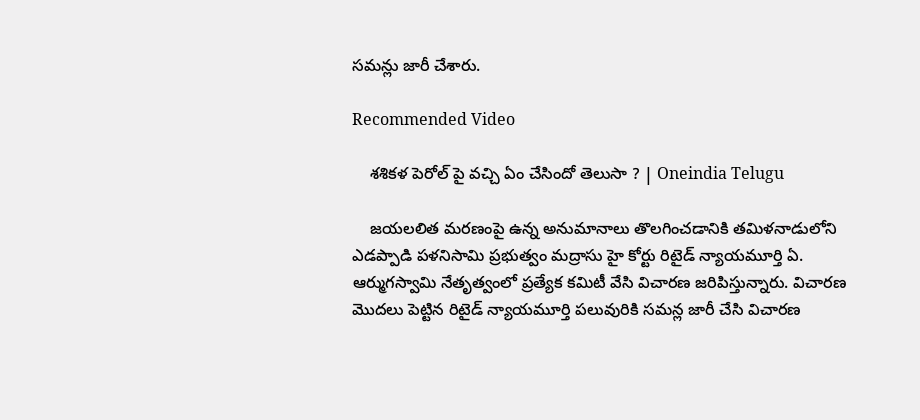సమన్లు జారీ చేశారు.

Recommended Video

    శశికళ పెరోల్ పై వచ్చి ఏం చేసిందో తెలుసా ? | Oneindia Telugu

    జయలలిత మరణంపై ఉన్న అనుమానాలు తొలగించడానికి తమిళనాడులోని ఎడప్పాడి పళనిసామి ప్రభుత్వం మద్రాసు హై కోర్టు రిటైడ్ న్యాయమూర్తి ఏ. ఆర్ముగస్వామి నేతృత్వంలో ప్రత్యేక కమిటీ వేసి విచారణ జరిపిస్తున్నారు. విచారణ మొదలు పెట్టిన రిటైడ్ న్యాయమూర్తి పలువురికి సమన్ల జారీ చేసి విచారణ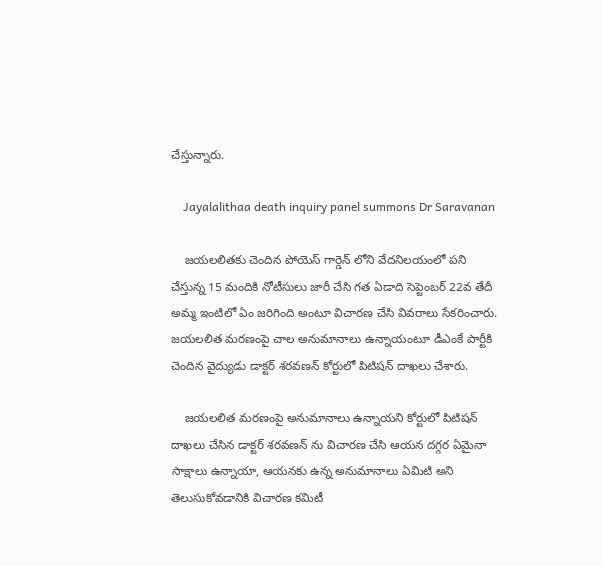చేస్తున్నారు.

    Jayalalithaa death inquiry panel summons Dr Saravanan

    జయలలితకు చెందిన పోయెస్ గార్డెన్ లోని వేదనిలయంలో పని చేస్తున్న 15 మందికి నోటీసులు జారీ చేసి గత ఏడాది సెప్టెంబర్ 22వ తేదీ అమ్మ ఇంటిలో ఏం జరిగింది అంటూ విచారణ చేసి వివరాలు సేకరించారు. జయలలిత మరణంపై చాల అనుమానాలు ఉన్నాయంటూ డీఎంకే పార్టీకి చెందిన వైద్యుడు డాక్టర్ శరవణన్ కోర్టులో పిటిషన్ దాఖలు చేశారు.

    జయలలిత మరణంపై అనుమానాలు ఉన్నాయని కోర్టులో పిటిషన్ దాఖలు చేసిన డాక్టర్ శరవణన్ ను విచారణ చేసి ఆయన దగ్గర ఏమైనా సాక్షాలు ఉన్నాయా, ఆయనకు ఉన్న అనుమానాలు ఏమిటి అని తెలుసుకోవడానికి విచారణ కమిటీ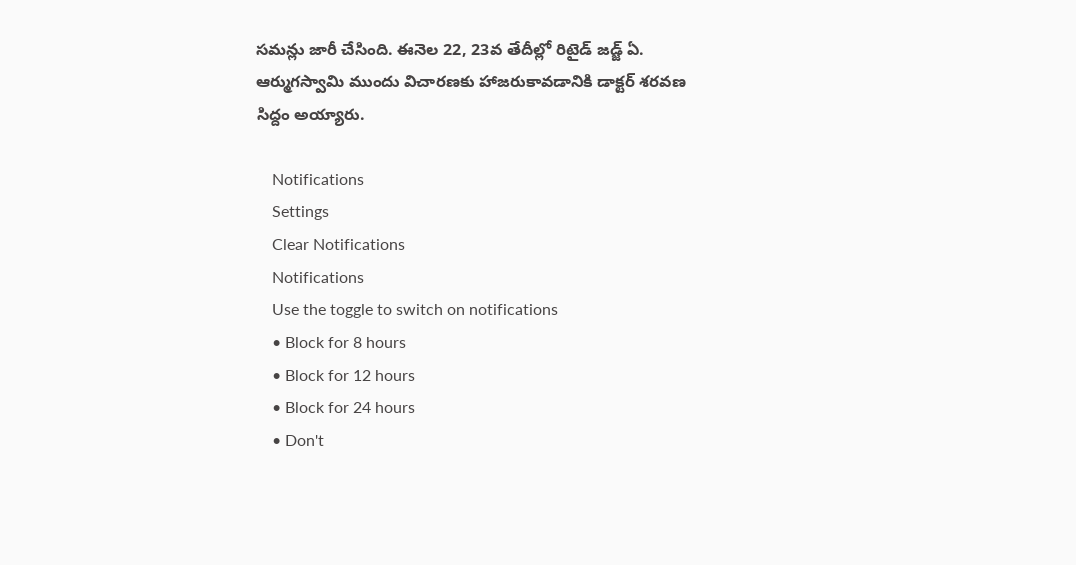సమన్లు జారీ చేసింది. ఈనెల 22, 23వ తేదీల్లో రిటైడ్ జడ్జ్ ఏ. ఆర్ముగస్వామి ముందు విచారణకు హాజరుకావడానికి డాక్టర్ శరవణ సిద్దం అయ్యారు.

    Notifications
    Settings
    Clear Notifications
    Notifications
    Use the toggle to switch on notifications
    • Block for 8 hours
    • Block for 12 hours
    • Block for 24 hours
    • Don't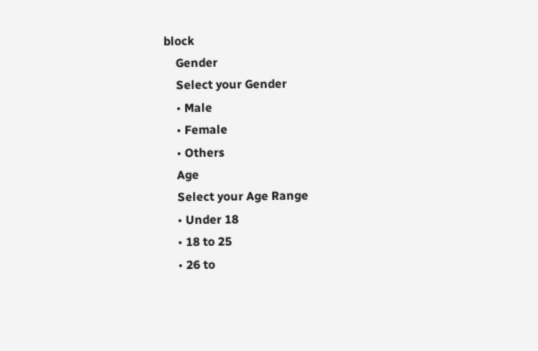block
    Gender
    Select your Gender
    • Male
    • Female
    • Others
    Age
    Select your Age Range
    • Under 18
    • 18 to 25
    • 26 to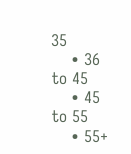35
    • 36 to 45
    • 45 to 55
    • 55+